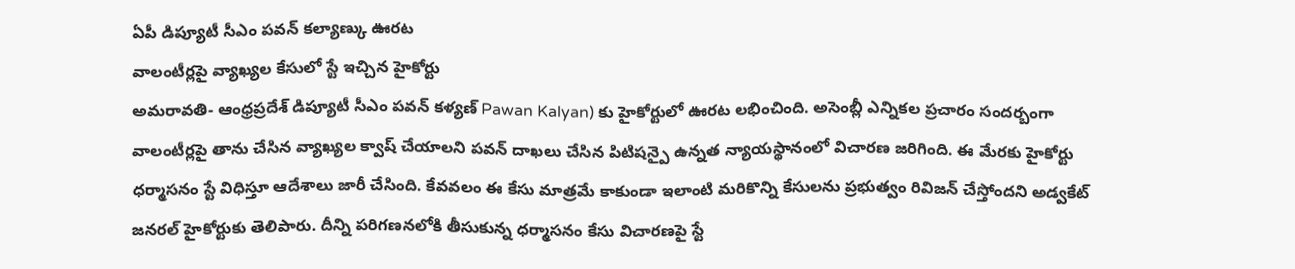ఏపీ డిప్యూటీ సీఎం పవన్ కల్యాణ్కు ఊరట
వాలంటీర్లపై వ్యాఖ్యల కేసులో స్టే ఇచ్చిన హైకోర్టు
అమరావతి- ఆంధ్రప్రదేశ్ డిప్యూటీ సీఎం పవన్ కళ్యణ్ Pawan Kalyan) కు హైకోర్టులో ఊరట లభించింది. అసెంబ్లీ ఎన్నికల ప్రచారం సందర్బంగా వాలంటీర్లపై తాను చేసిన వ్యాఖ్యల క్వాష్ చేయాలని పవన్ దాఖలు చేసిన పిటిషన్పై ఉన్నత న్యాయస్థానంలో విచారణ జరిగింది. ఈ మేరకు హైకోర్టు ధర్మాసనం స్టే విధిస్తూ ఆదేశాలు జారీ చేసింది. కేవవలం ఈ కేసు మాత్రమే కాకుండా ఇలాంటి మరికొన్ని కేసులను ప్రభుత్వం రివిజన్ చేస్తోందని అడ్వకేట్ జనరల్ హైకోర్టుకు తెలిపారు. దీన్ని పరిగణనలోకి తీసుకున్న ధర్మాసనం కేసు విచారణపై స్టే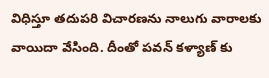విధిస్తూ తదుపరి విచారణను నాలుగు వారాలకు వాయిదా వేసింది. దీంతో పవన్ కళ్యాణ్ కు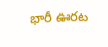భారీ ఊరట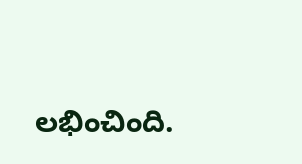లభించింది.